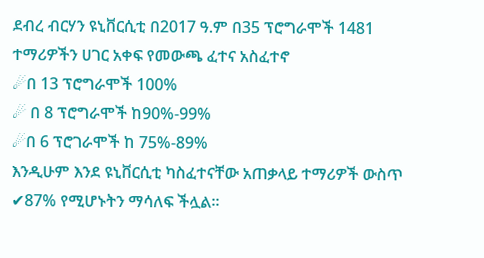ደብረ ብርሃን ዩኒቨርሲቲ በ2017 ዓ.ም በ35 ፕሮግራሞች 1481 ተማሪዎችን ሀገር አቀፍ የመውጫ ፈተና አስፈተኖ
☄በ 13 ፕሮግራሞች 100%
☄ በ 8 ፕሮግራሞች ከ90%-99%
☄በ 6 ፕሮገራሞች ከ 75%-89%
እንዲሁም እንደ ዩኒቨርሲቲ ካስፈተናቸው አጠቃላይ ተማሪዎች ውስጥ ✔87% የሚሆኑትን ማሳለፍ ችሏል፡፡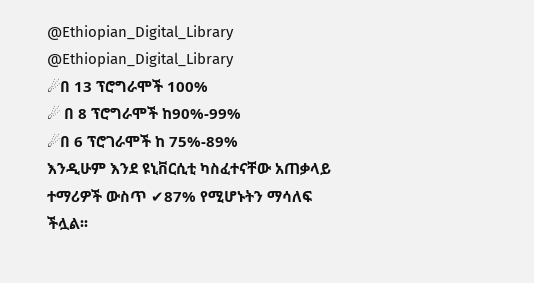@Ethiopian_Digital_Library
@Ethiopian_Digital_Library
☄በ 13 ፕሮግራሞች 100%
☄ በ 8 ፕሮግራሞች ከ90%-99%
☄በ 6 ፕሮገራሞች ከ 75%-89%
እንዲሁም እንደ ዩኒቨርሲቲ ካስፈተናቸው አጠቃላይ ተማሪዎች ውስጥ ✔87% የሚሆኑትን ማሳለፍ ችሏል፡፡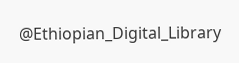@Ethiopian_Digital_Library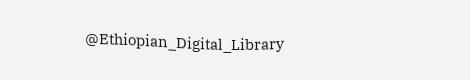@Ethiopian_Digital_Library